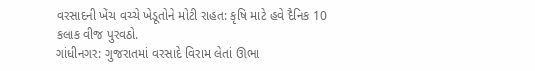વરસાદની ખેંચ વચ્ચે ખેડૂતોને મોટી રાહત: કૃષિ માટે હવે દૈનિક 10 કલાક વીજ પુરવઠો.
ગાંધીનગર: ગુજરાતમાં વરસાદે વિરામ લેતાં ઊભા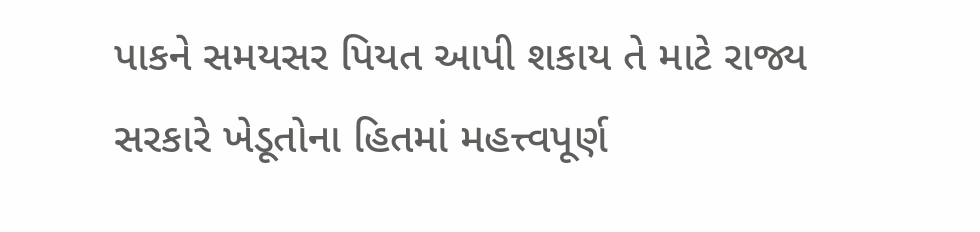પાકને સમયસર પિયત આપી શકાય તે માટે રાજ્ય સરકારે ખેડૂતોના હિતમાં મહત્ત્વપૂર્ણ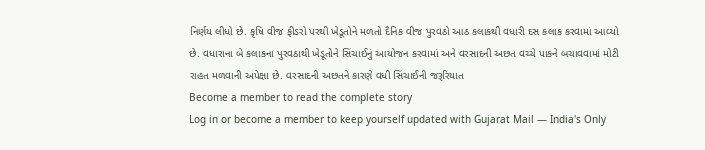નિર્ણય લીધો છે. કૃષિ વીજ ફીડરો પરથી ખેડૂતોને મળતો દૈનિક વીજ પુરવઠો આઠ કલાકથી વધારી દસ કલાક કરવામાં આવ્યો છે. વધારાના બે કલાકના પુરવઠાથી ખેડૂતોને સિંચાઈનું આયોજન કરવામાં અને વરસાદની અછત વચ્ચે પાકને બચાવવામાં મોટી રાહત મળવાની અપેક્ષા છે. વરસાદની અછતને કારણે વધી સિંચાઈની જરૂરિયાત
Become a member to read the complete story
Log in or become a member to keep yourself updated with Gujarat Mail — India's Only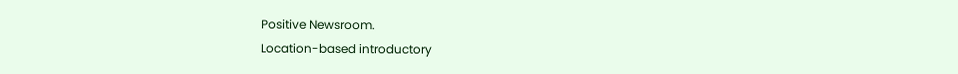Positive Newsroom.
Location-based introductory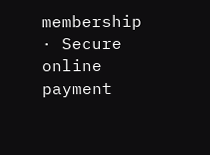membership · Secure online payment